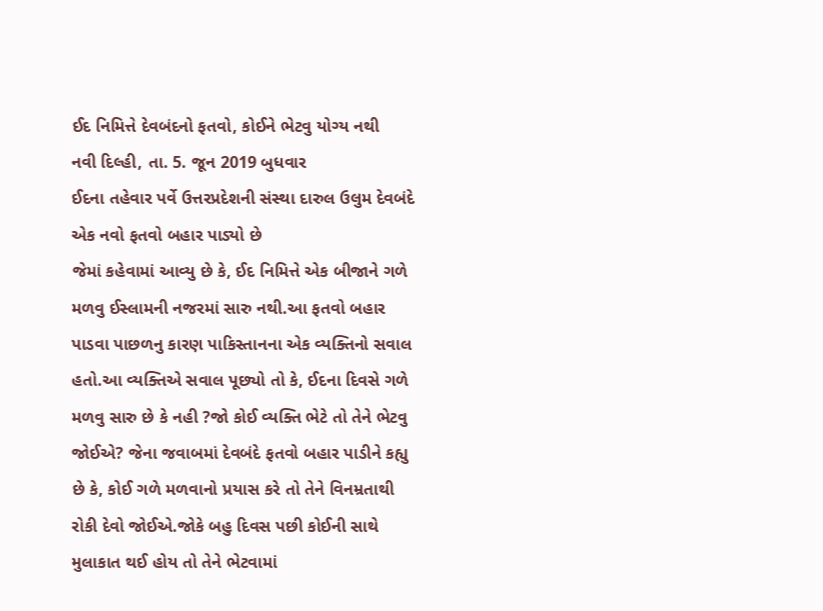ઈદ નિમિત્તે દેવબંદનો ફતવો, કોઈને ભેટવુ યોગ્ય નથી
નવી દિલ્હી, તા. 5. જૂન 2019 બુધવાર
ઈદના તહેવાર પર્વે ઉત્તરપ્રદેશની સંસ્થા દારુલ ઉલુમ દેવબંદે એક નવો ફતવો બહાર પાડ્યો છે
જેમાં કહેવામાં આવ્યુ છે કે, ઈદ નિમિત્તે એક બીજાને ગળે મળવુ ઈસ્લામની નજરમાં સારુ નથી.આ ફતવો બહાર પાડવા પાછળનુ કારણ પાકિસ્તાનના એક વ્યક્તિનો સવાલ હતો.આ વ્યક્તિએ સવાલ પૂછ્યો તો કે, ઈદના દિવસે ગળે મળવુ સારુ છે કે નહી ?જો કોઈ વ્યક્તિ ભેટે તો તેને ભેટવુ જોઈએ? જેના જવાબમાં દેવબંદે ફતવો બહાર પાડીને કહ્યુ છે કે, કોઈ ગળે મળવાનો પ્રયાસ કરે તો તેને વિનમ્રતાથી રોકી દેવો જોઈએ.જોકે બહુ દિવસ પછી કોઈની સાથે મુલાકાત થઈ હોય તો તેને ભેટવામાં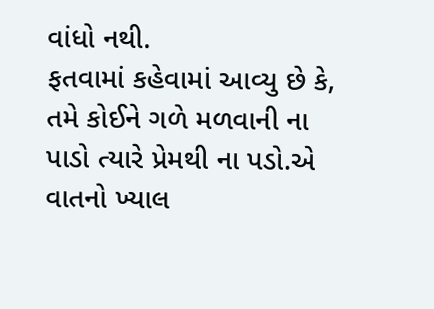વાંધો નથી.
ફતવામાં કહેવામાં આવ્યુ છે કે, તમે કોઈને ગળે મળવાની ના પાડો ત્યારે પ્રેમથી ના પડો.એ વાતનો ખ્યાલ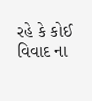રહે કે કોઈ વિવાદ ના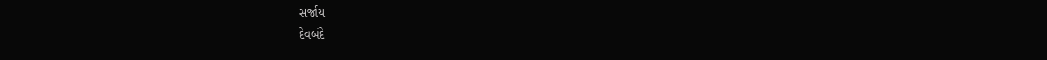સર્જાય
દેવબંદે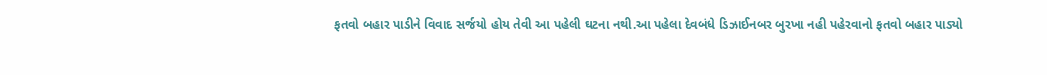ફતવો બહાર પાડીને વિવાદ સર્જયો હોય તેવી આ પહેલી ઘટના નથી.આ પહેલા દેવબંધે ડિઝાઈનબર બુરખા નહી પહેરવાનો ફતવો બહાર પાડ્યો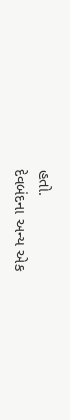હતો.
દેવબંદના અન્ય એક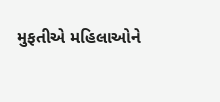મુફતીએ મહિલાઓને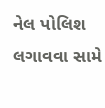નેલ પોલિશ લગાવવા સામે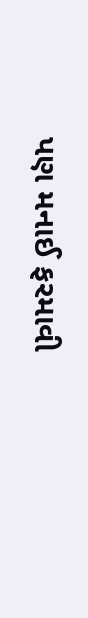પણ મનાઈ ફરમાવી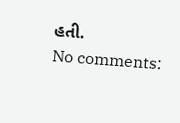હતી.
No comments: